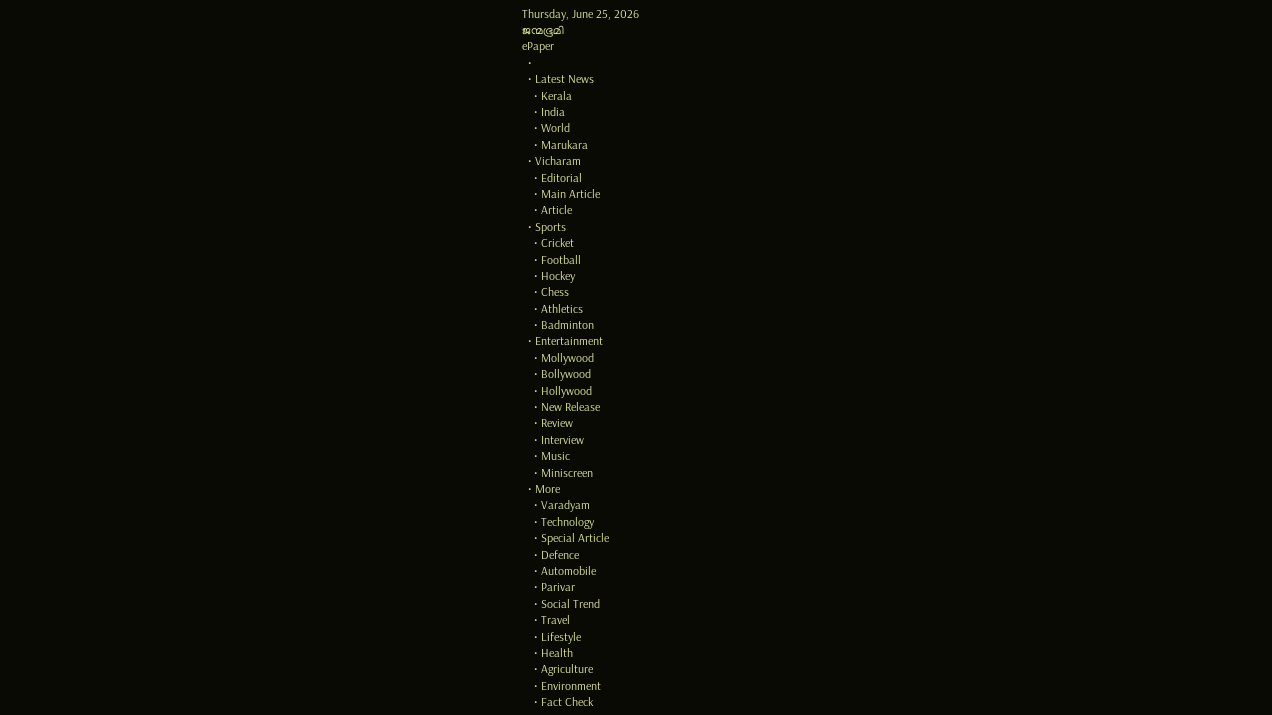Thursday, June 25, 2026
ജന്മഭൂമി
ePaper
  •
  • Latest News
    • Kerala
    • India
    • World
    • Marukara
  • Vicharam
    • Editorial
    • Main Article
    • Article
  • Sports
    • Cricket
    • Football
    • Hockey
    • Chess
    • Athletics
    • Badminton
  • Entertainment
    • Mollywood
    • Bollywood
    • Hollywood
    • New Release
    • Review
    • Interview
    • Music
    • Miniscreen
  • More
    • Varadyam
    • Technology
    • Special Article
    • Defence
    • Automobile
    • Parivar
    • Social Trend
    • Travel
    • Lifestyle
    • Health
    • Agriculture
    • Environment
    • Fact Check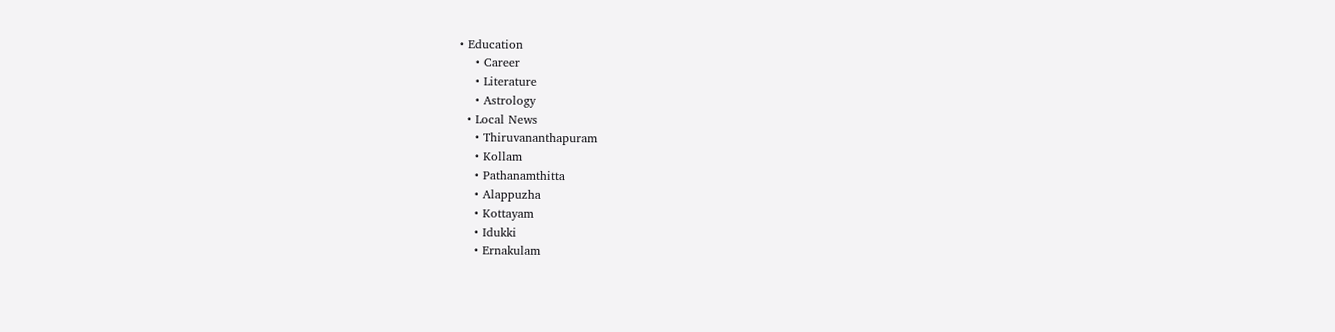• Education
    • Career
    • Literature
    • Astrology
  • Local News
    • Thiruvananthapuram
    • Kollam
    • Pathanamthitta
    • Alappuzha
    • Kottayam
    • Idukki
    • Ernakulam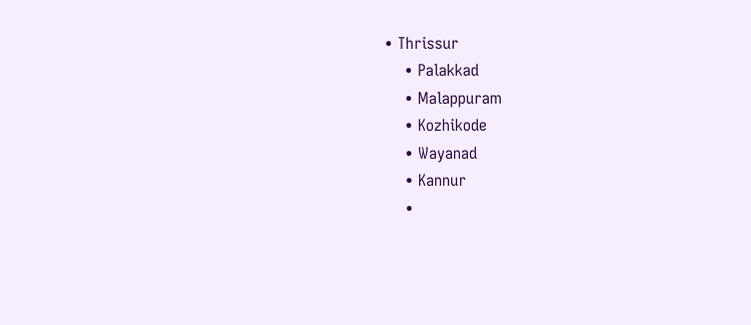• Thrissur
    • Palakkad
    • Malappuram
    • Kozhikode
    • Wayanad
    • Kannur
    •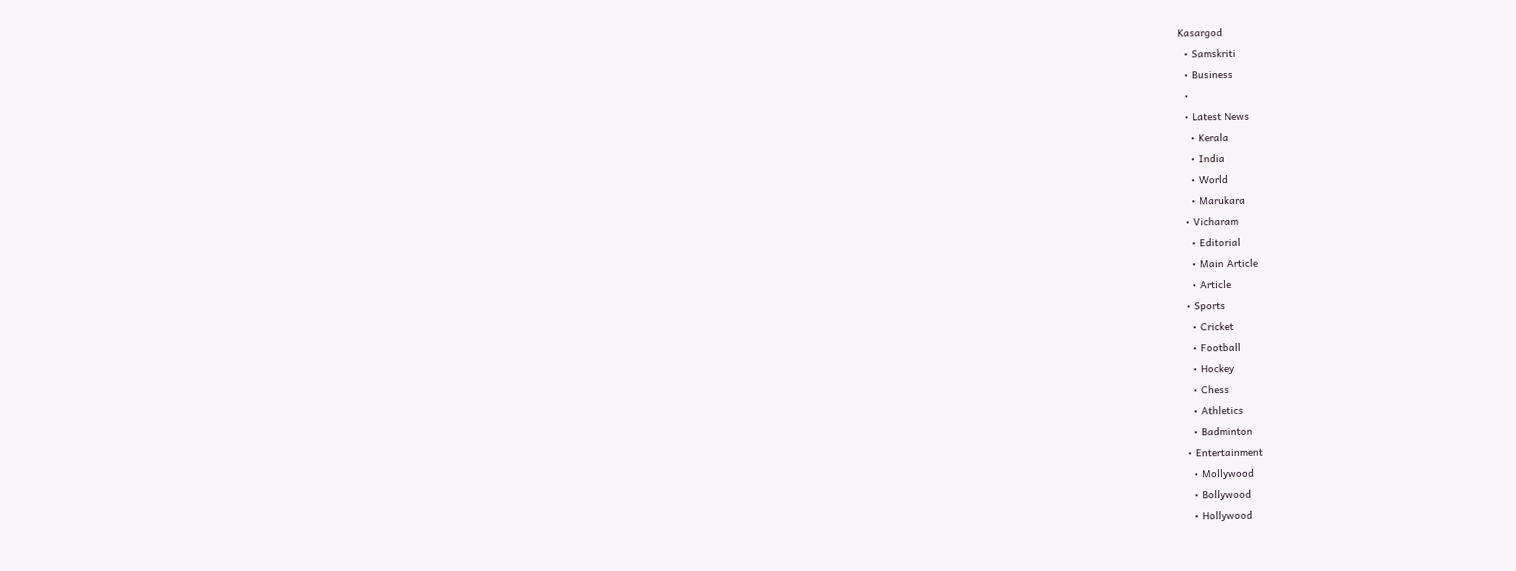Kasargod
  • Samskriti
  • Business
  •
  • Latest News
    • Kerala
    • India
    • World
    • Marukara
  • Vicharam
    • Editorial
    • Main Article
    • Article
  • Sports
    • Cricket
    • Football
    • Hockey
    • Chess
    • Athletics
    • Badminton
  • Entertainment
    • Mollywood
    • Bollywood
    • Hollywood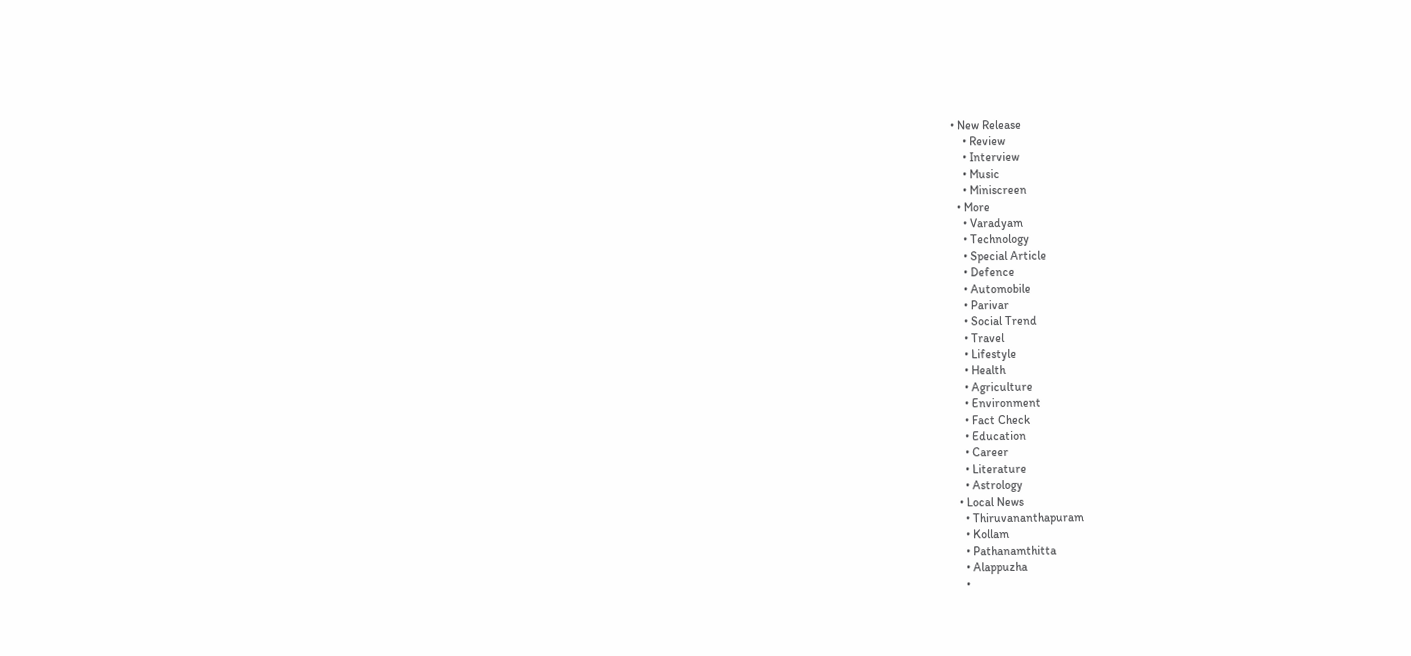• New Release
    • Review
    • Interview
    • Music
    • Miniscreen
  • More
    • Varadyam
    • Technology
    • Special Article
    • Defence
    • Automobile
    • Parivar
    • Social Trend
    • Travel
    • Lifestyle
    • Health
    • Agriculture
    • Environment
    • Fact Check
    • Education
    • Career
    • Literature
    • Astrology
  • Local News
    • Thiruvananthapuram
    • Kollam
    • Pathanamthitta
    • Alappuzha
    •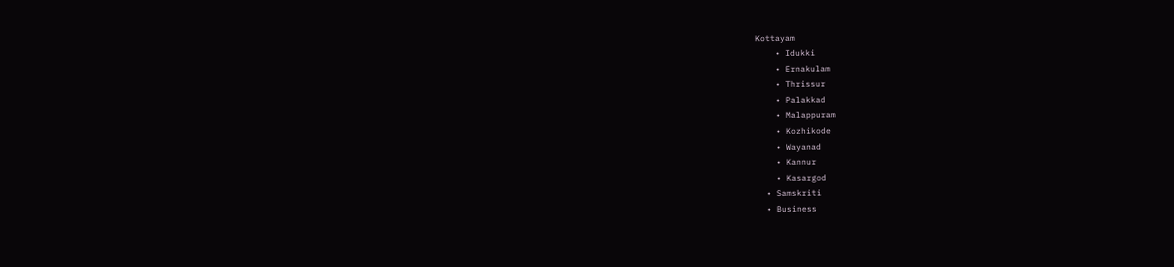Kottayam
    • Idukki
    • Ernakulam
    • Thrissur
    • Palakkad
    • Malappuram
    • Kozhikode
    • Wayanad
    • Kannur
    • Kasargod
  • Samskriti
  • Business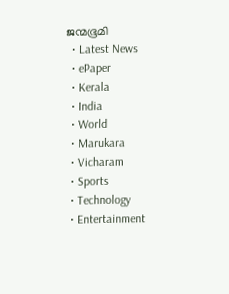ജന്മഭൂമി
  • Latest News
  • ePaper
  • Kerala
  • India
  • World
  • Marukara
  • Vicharam
  • Sports
  • Technology
  • Entertainment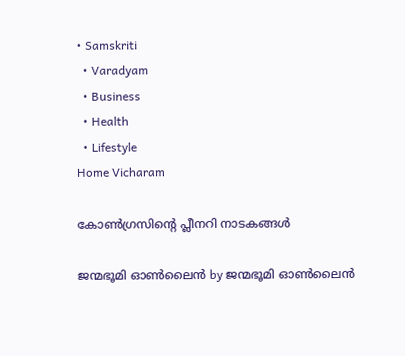• Samskriti
  • Varadyam
  • Business
  • Health
  • Lifestyle
Home Vicharam

കോൺഗ്രസിന്റെ പ്ലീനറി നാടകങ്ങൾ

ജന്മഭൂമി ഓണ്‍ലൈന്‍ by ജന്മഭൂമി ഓണ്‍ലൈന്‍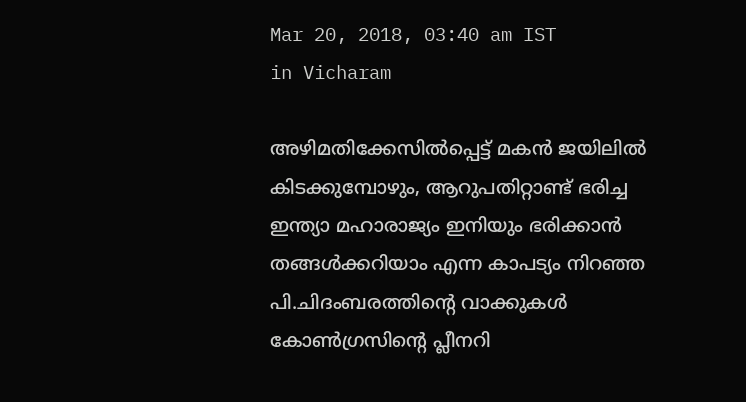Mar 20, 2018, 03:40 am IST
in Vicharam

അഴിമതിക്കേസില്‍പ്പെട്ട് മകന്‍ ജയിലില്‍ കിടക്കുമ്പോഴും, ആറുപതിറ്റാണ്ട് ഭരിച്ച ഇന്ത്യാ മഹാരാജ്യം ഇനിയും ഭരിക്കാന്‍ തങ്ങള്‍ക്കറിയാം എന്ന കാപട്യം നിറഞ്ഞ പി.ചിദംബരത്തിന്റെ വാക്കുകള്‍ കോണ്‍ഗ്രസിന്റെ പ്ലീനറി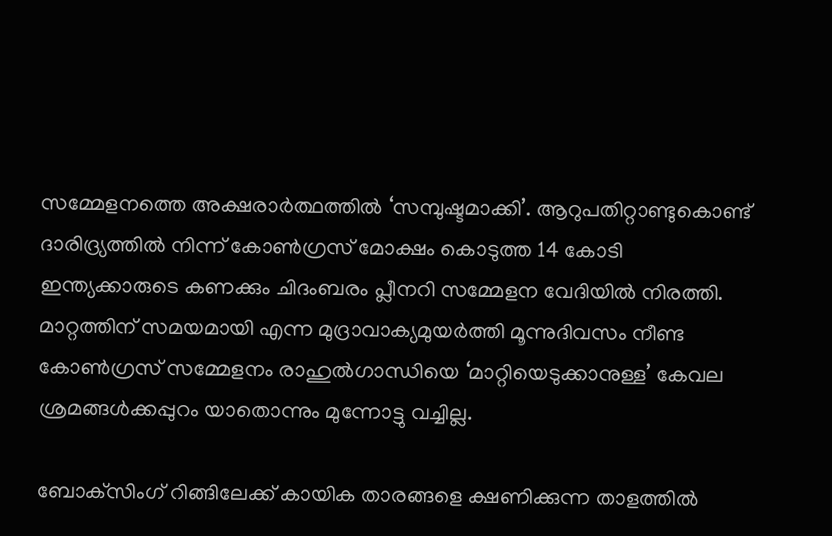സമ്മേളനത്തെ അക്ഷരാര്‍ത്ഥത്തില്‍ ‘സമ്പുഷ്ടമാക്കി’. ആറുപതിറ്റാണ്ടുകൊണ്ട് ദാരിദ്ര്യത്തില്‍ നിന്ന് കോണ്‍ഗ്രസ് മോക്ഷം കൊടുത്ത 14 കോടി ഇന്ത്യക്കാരുടെ കണക്കും ചിദംബരം പ്ലീനറി സമ്മേളന വേദിയില്‍ നിരത്തി. മാറ്റത്തിന് സമയമായി എന്ന മുദ്രാവാക്യമുയര്‍ത്തി മൂന്നുദിവസം നീണ്ട കോണ്‍ഗ്രസ് സമ്മേളനം രാഹുല്‍ഗാന്ധിയെ ‘മാറ്റിയെടുക്കാനുള്ള’ കേവല ശ്രമങ്ങള്‍ക്കപ്പുറം യാതൊന്നും മുന്നോട്ടു വച്ചില്ല.

ബോക്‌സിംഗ് റിങ്ങിലേക്ക് കായിക താരങ്ങളെ ക്ഷണിക്കുന്ന താളത്തില്‍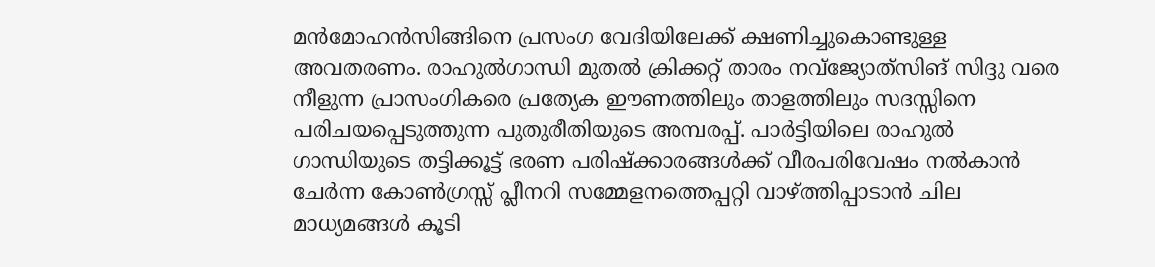മന്‍മോഹന്‍സിങ്ങിനെ പ്രസംഗ വേദിയിലേക്ക് ക്ഷണിച്ചുകൊണ്ടുള്ള അവതരണം. രാഹുല്‍ഗാന്ധി മുതല്‍ ക്രിക്കറ്റ് താരം നവ്‌ജ്യോത്‌സിങ് സിദ്ദു വരെ നീളുന്ന പ്രാസംഗികരെ പ്രത്യേക ഈണത്തിലും താളത്തിലും സദസ്സിനെ പരിചയപ്പെടുത്തുന്ന പുതുരീതിയുടെ അമ്പരപ്പ്. പാര്‍ട്ടിയിലെ രാഹുല്‍ ഗാന്ധിയുടെ തട്ടിക്കൂട്ട് ഭരണ പരിഷ്‌ക്കാരങ്ങള്‍ക്ക് വീരപരിവേഷം നല്‍കാന്‍ ചേര്‍ന്ന കോണ്‍ഗ്രസ്സ് പ്ലീനറി സമ്മേളനത്തെപ്പറ്റി വാഴ്‌ത്തിപ്പാടാന്‍ ചില മാധ്യമങ്ങള്‍ കൂടി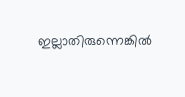ഇല്ലാതിരുന്നെങ്കില്‍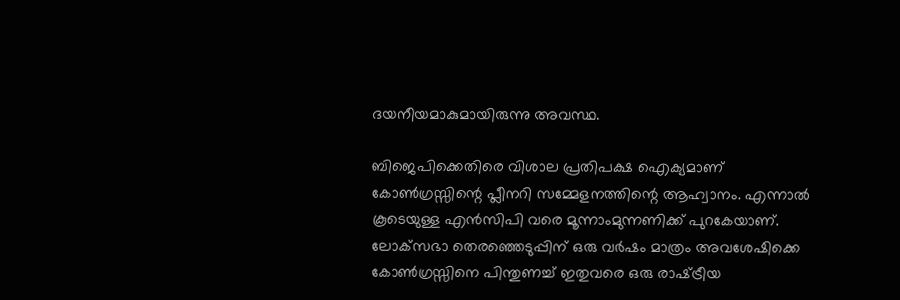ദയനീയമാകുമായിരുന്നു അവസ്ഥ.

ബിജെപിക്കെതിരെ വിശാല പ്രതിപക്ഷ ഐക്യമാണ് കോണ്‍ഗ്രസ്സിന്റെ പ്ലീനറി സമ്മേളനത്തിന്റെ ആഹ്വാനം. എന്നാല്‍ കൂടെയുള്ള എന്‍സിപി വരെ മൂന്നാംമുന്നണിക്ക് പുറകേയാണ്. ലോക്‌സഭാ തെരഞ്ഞെടുപ്പിന് ഒരു വര്‍ഷം മാത്രം അവശേഷിക്കെ കോണ്‍ഗ്രസ്സിനെ പിന്തുണച്ച് ഇതുവരെ ഒരു രാഷ്‌ട്രീയ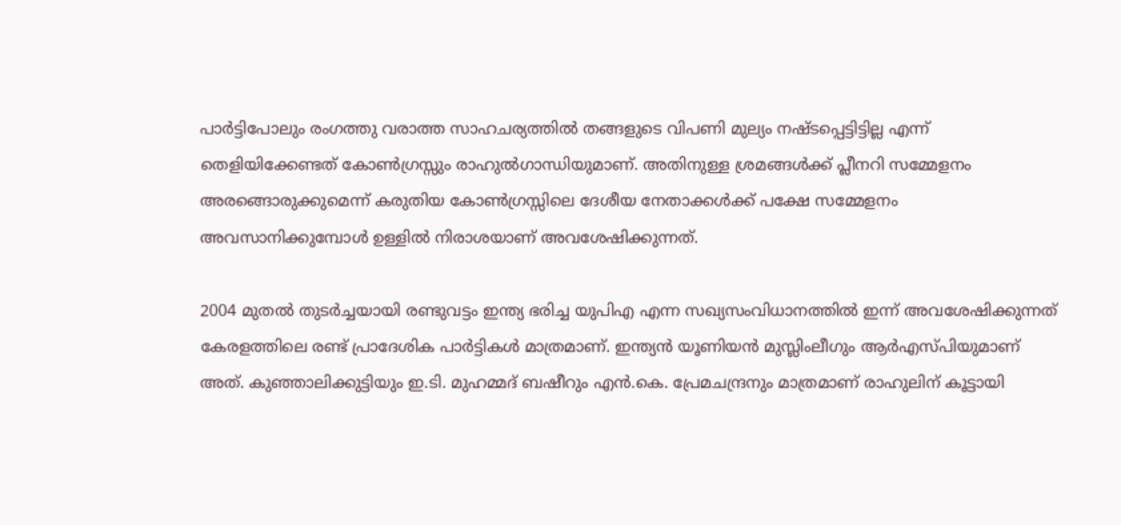പാര്‍ട്ടിപോലും രംഗത്തു വരാത്ത സാഹചര്യത്തില്‍ തങ്ങളുടെ വിപണി മുല്യം നഷ്ടപ്പെട്ടിട്ടില്ല എന്ന് തെളിയിക്കേണ്ടത് കോണ്‍ഗ്രസ്സും രാഹുല്‍ഗാന്ധിയുമാണ്. അതിനുള്ള ശ്രമങ്ങള്‍ക്ക് പ്ലീനറി സമ്മേളനം അരങ്ങൊരുക്കുമെന്ന് കരുതിയ കോണ്‍ഗ്രസ്സിലെ ദേശീയ നേതാക്കള്‍ക്ക് പക്ഷേ സമ്മേളനം അവസാനിക്കുമ്പോള്‍ ഉള്ളില്‍ നിരാശയാണ് അവശേഷിക്കുന്നത്.

2004 മുതല്‍ തുടര്‍ച്ചയായി രണ്ടുവട്ടം ഇന്ത്യ ഭരിച്ച യുപിഎ എന്ന സഖ്യസംവിധാനത്തില്‍ ഇന്ന് അവശേഷിക്കുന്നത് കേരളത്തിലെ രണ്ട് പ്രാദേശിക പാര്‍ട്ടികള്‍ മാത്രമാണ്. ഇന്ത്യന്‍ യൂണിയന്‍ മുസ്ലിംലീഗും ആര്‍എസ്പിയുമാണ് അത്. കുഞ്ഞാലിക്കുട്ടിയും ഇ.ടി. മുഹമ്മദ് ബഷീറും എന്‍.കെ. പ്രേമചന്ദ്രനും മാത്രമാണ് രാഹുലിന് കൂട്ടായി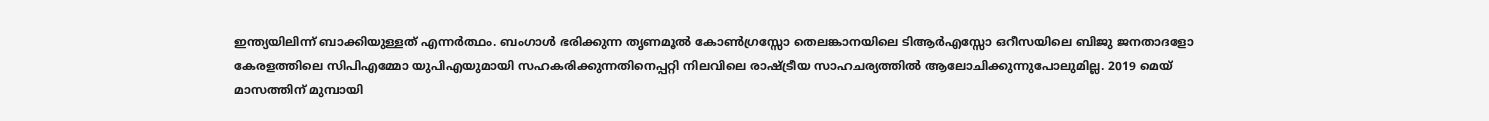ഇന്ത്യയിലിന്ന് ബാക്കിയുള്ളത് എന്നര്‍ത്ഥം. ബംഗാള്‍ ഭരിക്കുന്ന തൃണമൂല്‍ കോണ്‍ഗ്രസ്സോ തെലങ്കാനയിലെ ടിആര്‍എസ്സോ ഒറീസയിലെ ബിജു ജനതാദളോ കേരളത്തിലെ സിപിഎമ്മോ യുപിഎയുമായി സഹകരിക്കുന്നതിനെപ്പറ്റി നിലവിലെ രാഷ്‌ട്രീയ സാഹചര്യത്തില്‍ ആലോചിക്കുന്നുപോലുമില്ല. 2019 മെയ് മാസത്തിന് മുമ്പായി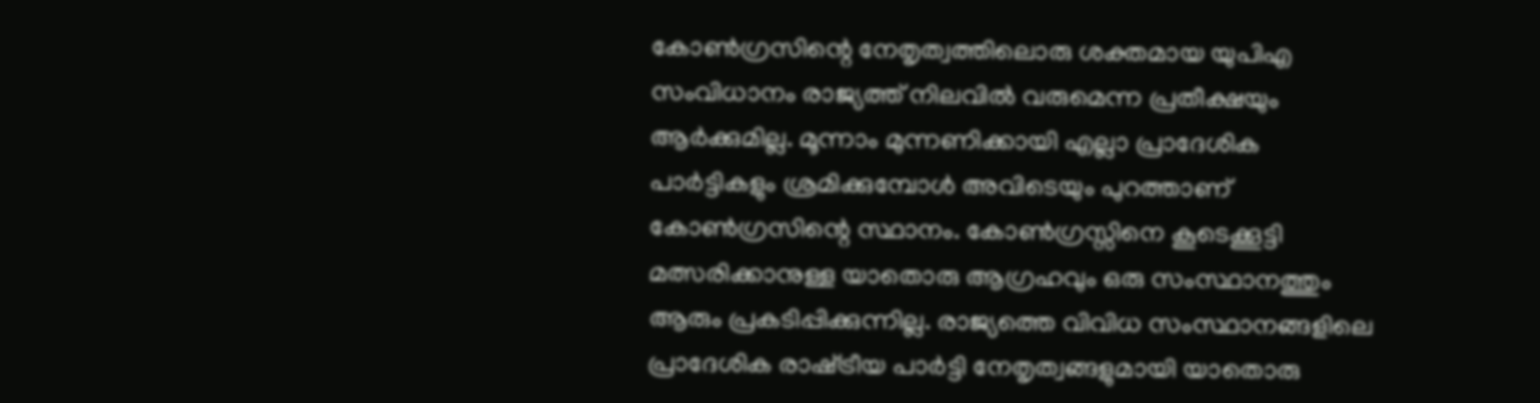കോണ്‍ഗ്രസിന്റെ നേതൃത്വത്തിലൊരു ശക്തമായ യുപിഎ സംവിധാനം രാജ്യത്ത് നിലവില്‍ വരുമെന്ന പ്രതീക്ഷയും ആര്‍ക്കുമില്ല. മൂന്നാം മുന്നണിക്കായി എല്ലാ പ്രാദേശിക പാര്‍ട്ടികളും ശ്രമിക്കുമ്പോള്‍ അവിടെയും പുറത്താണ് കോണ്‍ഗ്രസിന്റെ സ്ഥാനം. കോണ്‍ഗ്രസ്സിനെ കൂടെക്കൂട്ടി മത്സരിക്കാനുള്ള യാതൊരു ആഗ്രഹവും ഒരു സംസ്ഥാനത്തും ആരും പ്രകടിപ്പിക്കുന്നില്ല. രാജ്യത്തെ വിവിധ സംസ്ഥാനങ്ങളിലെ പ്രാദേശിക രാഷ്‌ട്രീയ പാര്‍ട്ടി നേതൃത്വങ്ങളുമായി യാതൊരു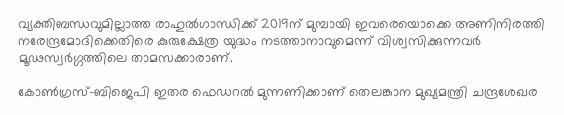വ്യക്തിബന്ധവുമില്ലാത്ത രാഹുല്‍ഗാന്ധിക്ക് 2019ന് മുമ്പായി ഇവരെയൊക്കെ അണിനിരത്തി നരേന്ദ്രമോദിക്കെതിരെ കുരുക്ഷേത്ര യുദ്ധം നടത്താനാവുമെന്ന് വിശ്വസിക്കുന്നവര്‍ മൂഢസ്വര്‍ഗ്ഗത്തിലെ താമസക്കാരാണ്.

കോണ്‍ഗ്രസ്-ബിജെപി ഇതര ഫെഡറല്‍ മുന്നണിക്കാണ് തെലങ്കാന മുഖ്യമന്ത്രി ചന്ദ്രശേഖര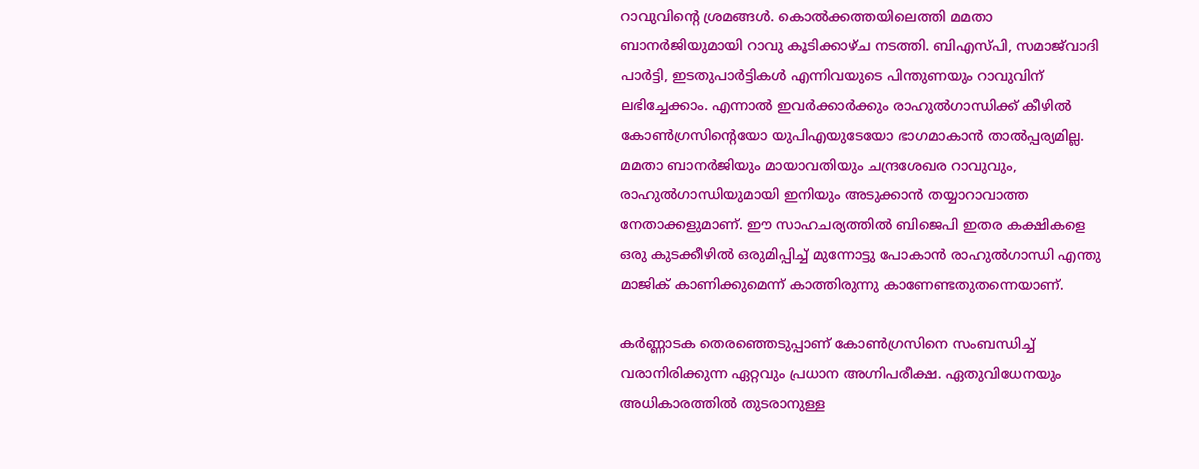റാവുവിന്റെ ശ്രമങ്ങള്‍. കൊല്‍ക്കത്തയിലെത്തി മമതാ ബാനര്‍ജിയുമായി റാവു കൂടിക്കാഴ്ച നടത്തി. ബിഎസ്പി, സമാജ്‌വാദി പാര്‍ട്ടി, ഇടതുപാര്‍ട്ടികള്‍ എന്നിവയുടെ പിന്തുണയും റാവുവിന് ലഭിച്ചേക്കാം. എന്നാല്‍ ഇവര്‍ക്കാര്‍ക്കും രാഹുല്‍ഗാന്ധിക്ക് കീഴില്‍ കോണ്‍ഗ്രസിന്റെയോ യുപിഎയുടേയോ ഭാഗമാകാന്‍ താല്‍പ്പര്യമില്ല. മമതാ ബാനര്‍ജിയും മായാവതിയും ചന്ദ്രശേഖര റാവുവും, രാഹുല്‍ഗാന്ധിയുമായി ഇനിയും അടുക്കാന്‍ തയ്യാറാവാത്ത നേതാക്കളുമാണ്. ഈ സാഹചര്യത്തില്‍ ബിജെപി ഇതര കക്ഷികളെ ഒരു കുടക്കീഴില്‍ ഒരുമിപ്പിച്ച് മുന്നോട്ടു പോകാന്‍ രാഹുല്‍ഗാന്ധി എന്തു മാജിക് കാണിക്കുമെന്ന് കാത്തിരുന്നു കാണേണ്ടതുതന്നെയാണ്.

കര്‍ണ്ണാടക തെരഞ്ഞെടുപ്പാണ് കോണ്‍ഗ്രസിനെ സംബന്ധിച്ച് വരാനിരിക്കുന്ന ഏറ്റവും പ്രധാന അഗ്നിപരീക്ഷ. ഏതുവിധേനയും അധികാരത്തില്‍ തുടരാനുള്ള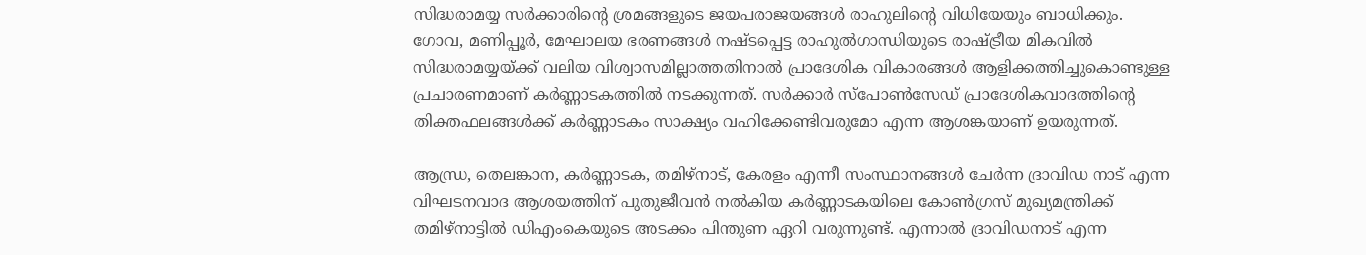സിദ്ധരാമയ്യ സര്‍ക്കാരിന്റെ ശ്രമങ്ങളുടെ ജയപരാജയങ്ങള്‍ രാഹുലിന്റെ വിധിയേയും ബാധിക്കും. ഗോവ, മണിപ്പൂര്‍, മേഘാലയ ഭരണങ്ങള്‍ നഷ്ടപ്പെട്ട രാഹുല്‍ഗാന്ധിയുടെ രാഷ്‌ട്രീയ മികവില്‍ സിദ്ധരാമയ്യയ്‌ക്ക് വലിയ വിശ്വാസമില്ലാത്തതിനാല്‍ പ്രാദേശിക വികാരങ്ങള്‍ ആളിക്കത്തിച്ചുകൊണ്ടുള്ള പ്രചാരണമാണ് കര്‍ണ്ണാടകത്തില്‍ നടക്കുന്നത്. സര്‍ക്കാര്‍ സ്‌പോണ്‍സേഡ് പ്രാദേശികവാദത്തിന്റെ തിക്തഫലങ്ങള്‍ക്ക് കര്‍ണ്ണാടകം സാക്ഷ്യം വഹിക്കേണ്ടിവരുമോ എന്ന ആശങ്കയാണ് ഉയരുന്നത്.

ആന്ധ്ര, തെലങ്കാന, കര്‍ണ്ണാടക, തമിഴ്‌നാട്, കേരളം എന്നീ സംസ്ഥാനങ്ങള്‍ ചേര്‍ന്ന ദ്രാവിഡ നാട് എന്ന വിഘടനവാദ ആശയത്തിന് പുതുജീവന്‍ നല്‍കിയ കര്‍ണ്ണാടകയിലെ കോണ്‍ഗ്രസ് മുഖ്യമന്ത്രിക്ക് തമിഴ്‌നാട്ടില്‍ ഡിഎംകെയുടെ അടക്കം പിന്തുണ ഏറി വരുന്നുണ്ട്. എന്നാല്‍ ദ്രാവിഡനാട് എന്ന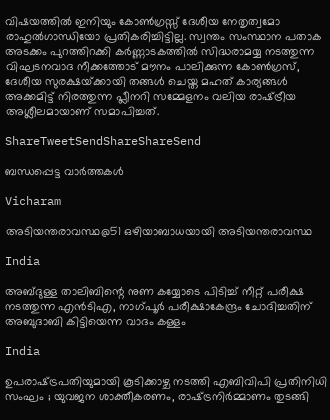വിഷയത്തില്‍ ഇനിയും കോണ്‍ഗ്രസ്സ് ദേശീയ നേതൃത്വമോ രാഹുല്‍ഗാന്ധിയോ പ്രതികരിച്ചിട്ടില്ല. സ്വന്തം സംസ്ഥാന പതാക അടക്കം പുറത്തിറക്കി കര്‍ണ്ണാടകത്തില്‍ സിദ്ധരാമയ്യ നടത്തുന്ന വിഘടനവാദ നീക്കത്തോട് മൗനം പാലിക്കുന്ന കോണ്‍ഗ്രസ്, ദേശീയ സുരക്ഷയ്‌ക്കായി തങ്ങള്‍ ചെയ്ത മഹത് കാര്യങ്ങള്‍ അക്കമിട്ട് നിരത്തുന്ന പ്ലീനറി സമ്മേളനം വലിയ രാഷ്‌ട്രീയ അശ്ലീലമായാണ് സമാപിച്ചത്.

ShareTweetSendShareShareSend

ബന്ധപ്പെട്ട വാര്‍ത്തകള്‍

Vicharam

അടിയന്തരാവസ്ഥ@51 ഒഴിയാബാധയായി അടിയന്തരാവസ്ഥ

India

അബ്ദുള്ള താലിബിന്റെ നുണ കയ്യോടെ പിടിച്ച് നീറ്റ് പരീക്ഷ നടത്തുന്ന എന്‍ടിഎ, നാഗ്പൂര്‍ പരീക്ഷാകേന്ദ്രം ചോദിച്ചതിന് അബുദാബി കിട്ടിയെന്ന വാദം കള്ളം

India

ഉപരാഷ്‌ട്രപതിയുമായി കൂടിക്കാഴ്ച നടത്തി എബിവിപി പ്രതിനിധി സംഘം ; യുവജന ശാക്തീകരണം, രാഷ്‌ട്രനിർമ്മാണം തുടങ്ങി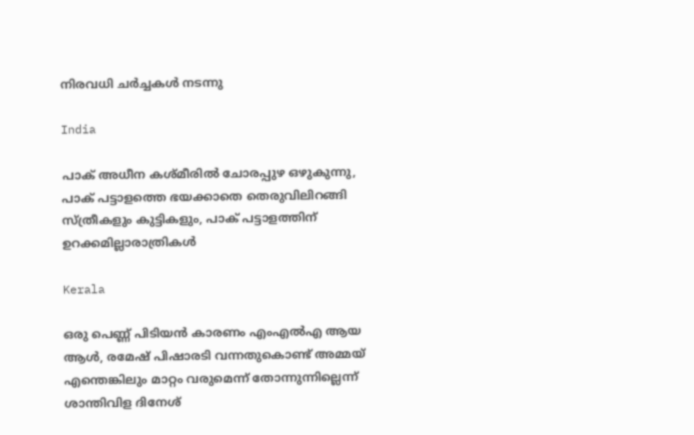നിരവധി ചർച്ചകൾ നടന്നു

India

പാക് അധീന കശ്മീരില്‍ ചോരപ്പുഴ ഒഴുകുന്നു, പാക് പട്ടാളത്തെ ഭയക്കാതെ തെരുവിലിറങ്ങി സ്ത്രീകളും കുട്ടികളും, പാക് പട്ടാളത്തിന് ഉറക്കമില്ലാരാത്രികള്‍

Kerala

ഒരു പെണ്ണ് പിടിയന്‍ കാരണം എംഎല്‍എ ആയ ആള്‍, രമേഷ് പിഷാരടി വന്നതുകൊണ്ട് അമ്മയ് എന്തെങ്കിലും മാറ്റം വരുമെന്ന് തോന്നുന്നില്ലെന്ന് ശാന്തിവിള ദിനേശ്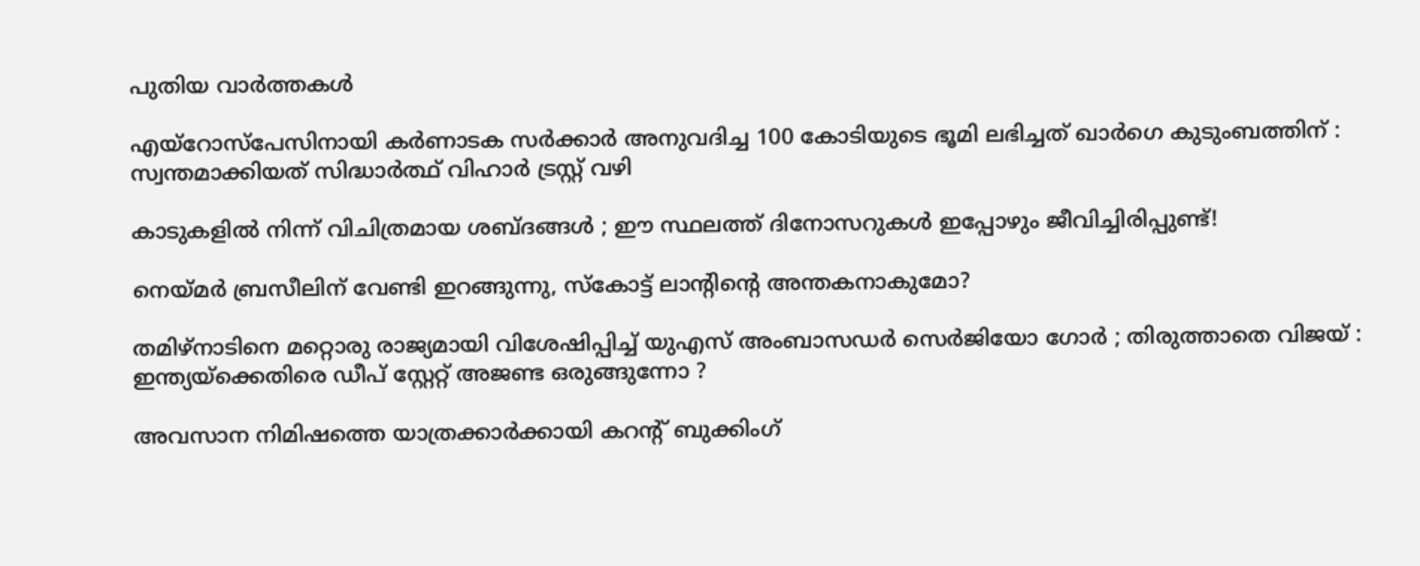പുതിയ വാര്‍ത്തകള്‍

എയ്‌റോസ്‌പേസിനായി കർണാടക സർക്കാർ അനുവദിച്ച 100 കോടിയുടെ ഭൂമി ലഭിച്ചത് ഖാർഗെ കുടുംബത്തിന് : സ്വന്തമാക്കിയത് സിദ്ധാർത്ഥ് വിഹാർ ട്രസ്റ്റ് വഴി

കാടുകളിൽ നിന്ന് വിചിത്രമായ ശബ്ദങ്ങൾ ; ഈ സ്ഥലത്ത് ദിനോസറുകൾ ഇപ്പോഴും ജീവിച്ചിരിപ്പുണ്ട്!

നെയ്‌മര്‍ ബ്രസീലിന് വേണ്ടി ഇറങ്ങുന്നു, സ്കോട്ട് ലാന്‍റിന്റെ അന്തകനാകുമോ?

തമിഴ്നാടിനെ മറ്റൊരു രാജ്യമായി വിശേഷിപ്പിച്ച് യുഎസ് അംബാസഡർ സെർജിയോ ഗോർ ; തിരുത്താതെ വിജയ് : ഇന്ത്യയ്‌ക്കെതിരെ ഡീപ് സ്റ്റേറ്റ് അജണ്ട ഒരുങ്ങുന്നോ ?

അവസാന നിമിഷത്തെ യാത്രക്കാർക്കായി കറന്റ് ബുക്കിംഗ്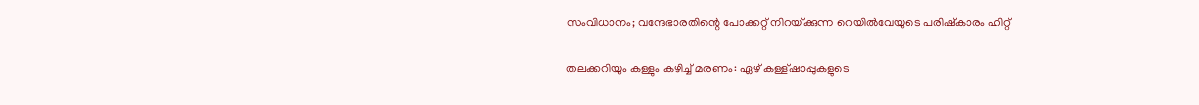സംവിധാനം; വന്ദേഭാരതിന്റെ പോക്കറ്റ് നിറയ്‌ക്കുന്ന റെയില്‍വേയുടെ പരിഷ്കാരം ഹിറ്റ്

തലക്കറിയും കള്ളും കഴിച്ച് മരണം: ഏഴ് കള്ള്ഷാപ്പുകളുടെ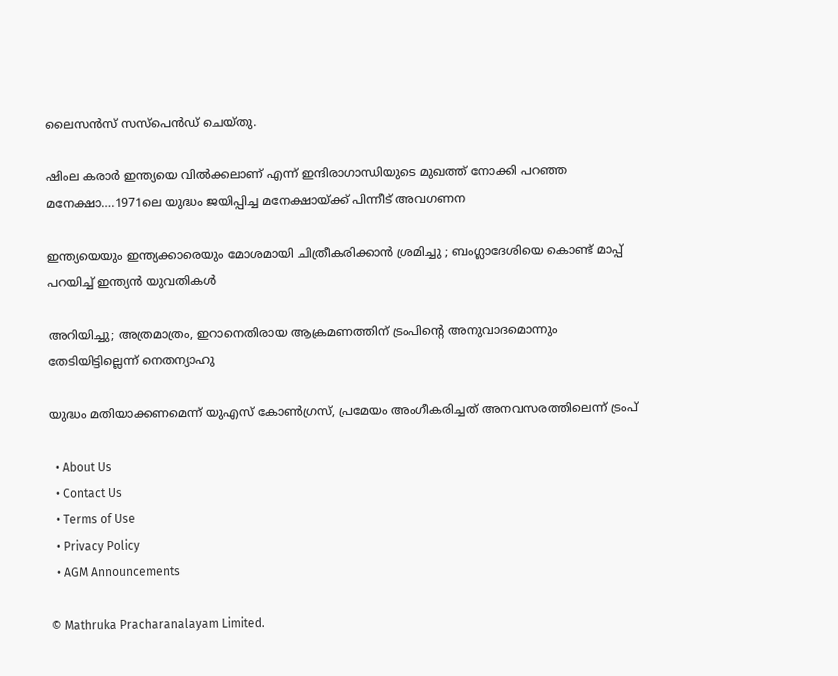ലൈസന്‍സ് സസ്പെന്‍ഡ് ചെയ്തു.

ഷിംല കരാര്‍ ഇന്ത്യയെ വില്‍ക്കലാണ് എന്ന് ഇന്ദിരാഗാന്ധിയുടെ മുഖത്ത് നോക്കി പറഞ്ഞ മനേക്ഷാ….1971ലെ യുദ്ധം ജയിപ്പിച്ച മനേക്ഷായ്‌ക്ക് പിന്നീട് അവഗണന

ഇന്ത്യയെയും ഇന്ത്യക്കാരെയും മോശമായി ചിത്രീകരിക്കാൻ ശ്രമിച്ചു ; ബംഗ്ലാദേശിയെ കൊണ്ട് മാപ്പ് പറയിച്ച് ഇന്ത്യൻ യുവതികൾ

അറിയിച്ചു; അത്രമാത്രം, ഇറാനെതിരായ ആക്രമണത്തിന് ട്രംപിന്റെ അനുവാദമൊന്നും തേടിയിട്ടില്ലെന്ന് നെതന്യാഹു

യുദ്ധം മതിയാക്കണമെന്ന് യുഎസ് കോണ്‍ഗ്രസ്, പ്രമേയം അംഗീകരിച്ചത് അനവസരത്തിലെന്ന് ട്രംപ്

  • About Us
  • Contact Us
  • Terms of Use
  • Privacy Policy
  • AGM Announcements

© Mathruka Pracharanalayam Limited.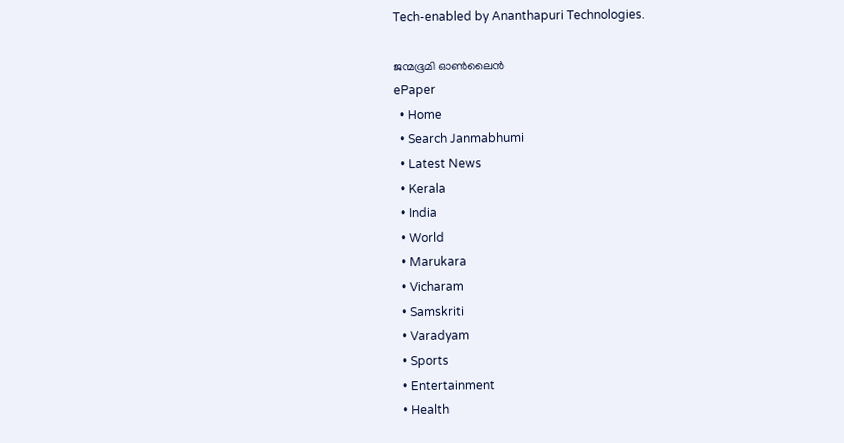Tech-enabled by Ananthapuri Technologies.

ജന്മഭൂമി ഓണ്‍ലൈന്‍
ePaper
  • Home
  • Search Janmabhumi
  • Latest News
  • Kerala
  • India
  • World
  • Marukara
  • Vicharam
  • Samskriti
  • Varadyam
  • Sports
  • Entertainment
  • Health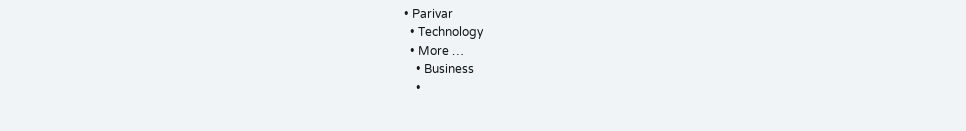• Parivar
  • Technology
  • More …
    • Business
    •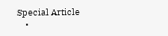Special Article
    •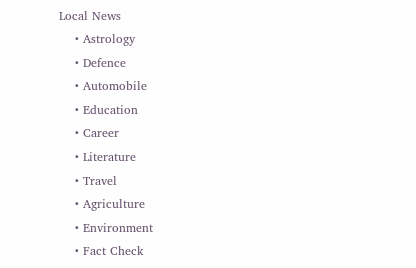Local News
    • Astrology
    • Defence
    • Automobile
    • Education
    • Career
    • Literature
    • Travel
    • Agriculture
    • Environment
    • Fact Check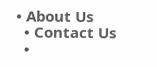• About Us
  • Contact Us
  •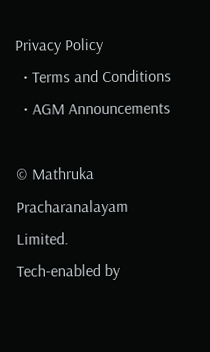Privacy Policy
  • Terms and Conditions
  • AGM Announcements

© Mathruka Pracharanalayam Limited.
Tech-enabled by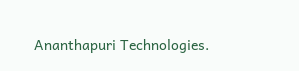Ananthapuri Technologies.